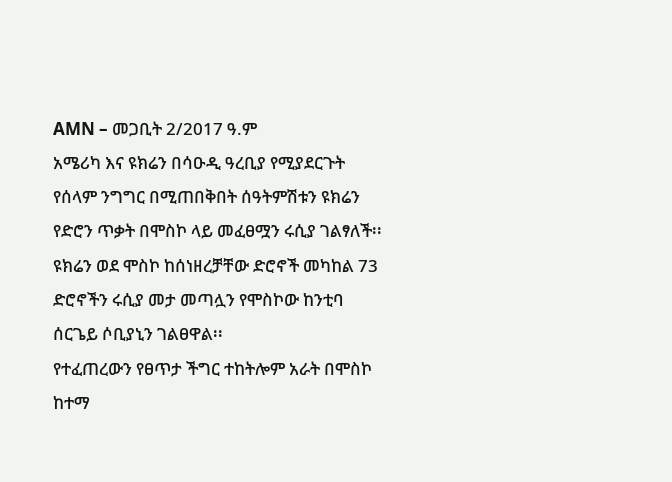AMN – መጋቢት 2/2017 ዓ.ም
አሜሪካ እና ዩክሬን በሳዑዲ ዓረቢያ የሚያደርጉት የሰላም ንግግር በሚጠበቅበት ሰዓትምሽቱን ዩክሬን የድሮን ጥቃት በሞስኮ ላይ መፈፀሟን ሩሲያ ገልፃለች፡፡
ዩክሬን ወደ ሞስኮ ከሰነዘረቻቸው ድሮኖች መካከል 73 ድሮኖችን ሩሲያ መታ መጣሏን የሞስኮው ከንቲባ ሰርጌይ ሶቢያኒን ገልፀዋል፡፡
የተፈጠረውን የፀጥታ ችግር ተከትሎም አራት በሞስኮ ከተማ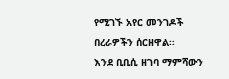የሚገኙ አየር መንገዶች በረራዎችን ሰርዘዋል፡፡
እንደ ቢቢሲ ዘገባ ማምሻውን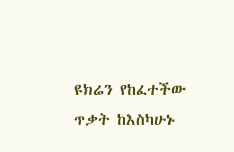ዩክሬን የከፈተችው ጥቃት ከእስካሁኑ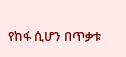የከፋ ሲሆን በጥቃቱ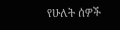የሁለት ሰዎች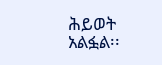ሕይወት አልፏል፡፡